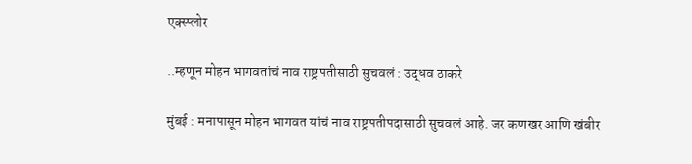एक्स्प्लोर

..म्हणून मोहन भागवतांचं नाव राष्ट्रपतीसाठी सुचवलं : उद्धव ठाकरे

मुंबई : मनापासून मोहन भागवत यांचं नाव राष्ट्रपतीपदासाठी सुचवलं आहे. जर कणखर आणि खंबीर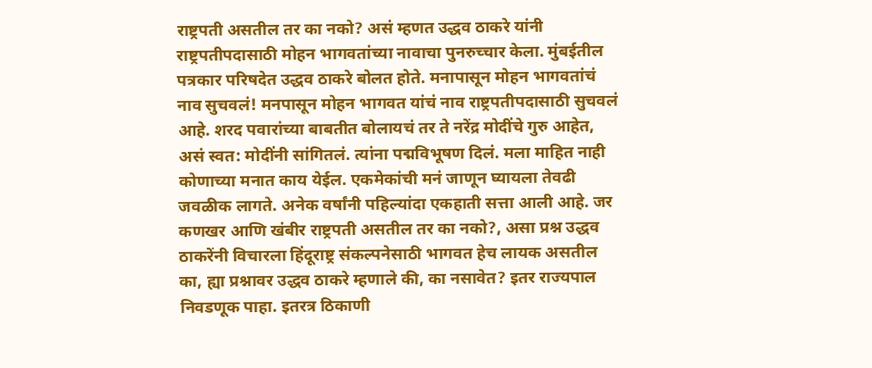राष्ट्रपती असतील तर का नको? असं म्हणत उद्धव ठाकरे यांनी राष्ट्रपतीपदासाठी मोहन भागवतांच्या नावाचा पुनरुच्चार केला. मुंबईतील पत्रकार परिषदेत उद्धव ठाकरे बोलत होते. मनापासून मोहन भागवतांचं नाव सुचवलं! मनपासून मोहन भागवत यांचं नाव राष्ट्रपतीपदासाठी सुचवलं आहे. शरद पवारांच्या बाबतीत बोलायचं तर ते नरेंद्र मोदींचे गुरु आहेत, असं स्वत: मोदींनी सांगितलं. त्यांना पद्मविभूषण दिलं. मला माहित नाही कोणाच्या मनात काय येईल. एकमेकांची मनं जाणून घ्यायला तेवढी जवळीक लागते. अनेक वर्षांनी पहिल्यांदा एकहाती सत्ता आली आहे. जर कणखर आणि खंबीर राष्ट्रपती असतील तर का नको?, असा प्रश्न उद्धव ठाकरेंनी विचारला हिंदूराष्ट्र संकल्पनेसाठी भागवत हेच लायक असतील का, ह्या प्रश्नावर उद्धव ठाकरे म्हणाले की, का नसावेत? इतर राज्यपाल निवडणूक पाहा. इतरत्र ठिकाणी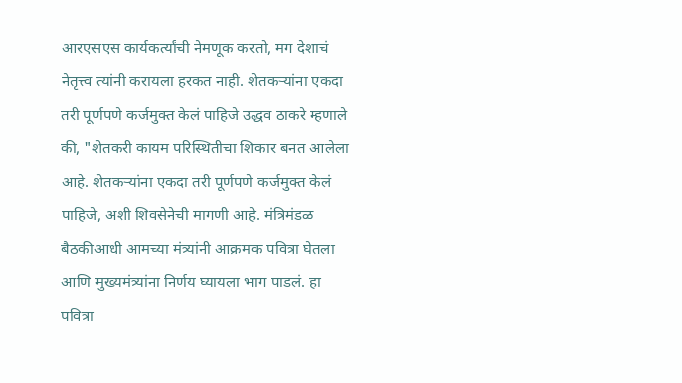आरएसएस कार्यकर्त्यांची नेमणूक करतो, मग देशाचं नेतृत्त्व त्यांनी करायला हरकत नाही. शेतकऱ्यांना एकदा तरी पूर्णपणे कर्जमुक्त केलं पाहिजे उद्धव ठाकरे म्हणाले की, "शेतकरी कायम परिस्थितीचा शिकार बनत आलेला आहे. शेतकऱ्यांना एकदा तरी पूर्णपणे कर्जमुक्त केलं पाहिजे, अशी शिवसेनेची मागणी आहे. मंत्रिमंडळ बैठकीआधी आमच्या मंत्र्यांनी आक्रमक पवित्रा घेतला आणि मुख्यमंत्र्यांना निर्णय घ्यायला भाग पाडलं. हा पवित्रा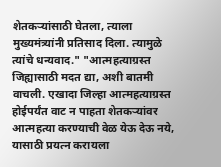शेतकऱ्यांसाठी घेतला, त्याला मुख्यमंत्र्यांनी प्रतिसाद दिला. त्यामुळे त्यांचे धन्यवाद." "आत्महत्याग्रस्त जिह्यासाठी मदत द्या, अशी बातमी वाचली. एखादा जिल्हा आत्महत्याग्रस्त होईपर्यंत वाट न पाहता शेतकऱ्यांवर आत्महत्या करण्याची वेळ येऊ देऊ नये, यासाठी प्रयत्न करायला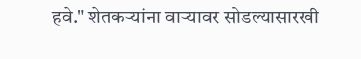हवे." शेतकऱ्यांना वाऱ्यावर सोडल्यासारखी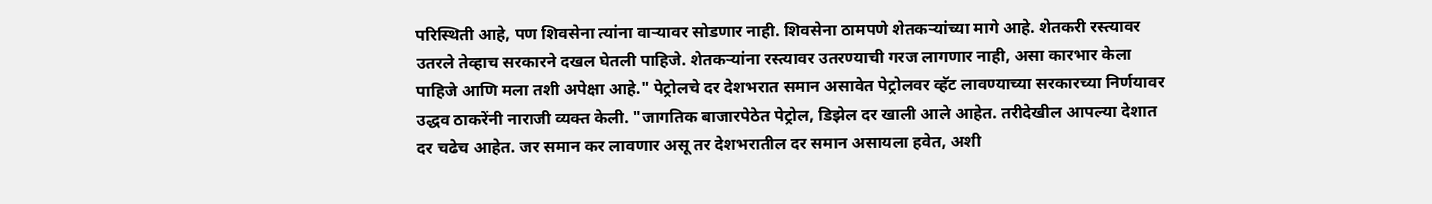परिस्थिती आहे, पण शिवसेना त्यांना वाऱ्यावर सोडणार नाही. शिवसेना ठामपणे शेतकऱ्यांच्या मागे आहे. शेतकरी रस्त्यावर उतरले तेव्हाच सरकारने दखल घेतली पाहिजे. शेतकऱ्यांना रस्त्यावर उतरण्याची गरज लागणार नाही, असा कारभार केला पाहिजे आणि मला तशी अपेक्षा आहे." पेट्रोलचे दर देशभरात समान असावेत पेट्रोलवर व्हॅट लावण्याच्या सरकारच्या निर्णयावर उद्धव ठाकरेंनी नाराजी व्यक्त केली. "जागतिक बाजारपेठेत पेट्रोल, डिझेल दर खाली आले आहेत. तरीदेखील आपल्या देशात दर चढेच आहेत. जर समान कर लावणार असू तर देशभरातील दर समान असायला हवेत, अशी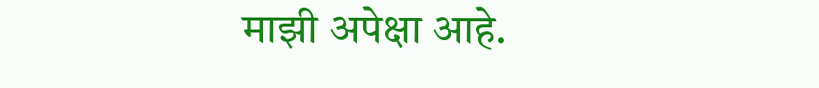माझी अपेक्षा आहे.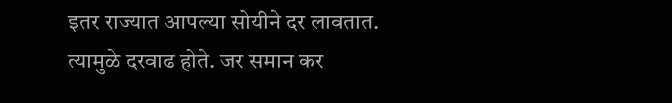इतर राज्यात आपल्या सोयीने दर लावतात. त्यामुळे दरवाढ होते. जर समान कर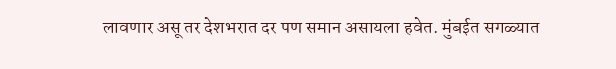लावणार असू तर देशभरात दर पण समान असायला हवेत. मुंबईत सगळ्यात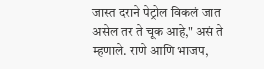जास्त दराने पेट्रोल विकलं जात असेल तर ते चूक आहे," असं ते म्हणाले. राणे आणि भाजप,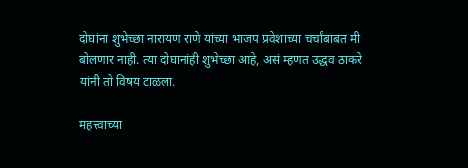दोघांना शुभेच्छा नारायण राणे यांच्या भाजप प्रवेशाच्या चर्चांबाबत मी बोलणार नाही. त्या दोघानांही शुभेच्छा आहे, असं म्हणत उद्धव ठाकरे यांनी तो विषय टाळला.

महत्त्वाच्या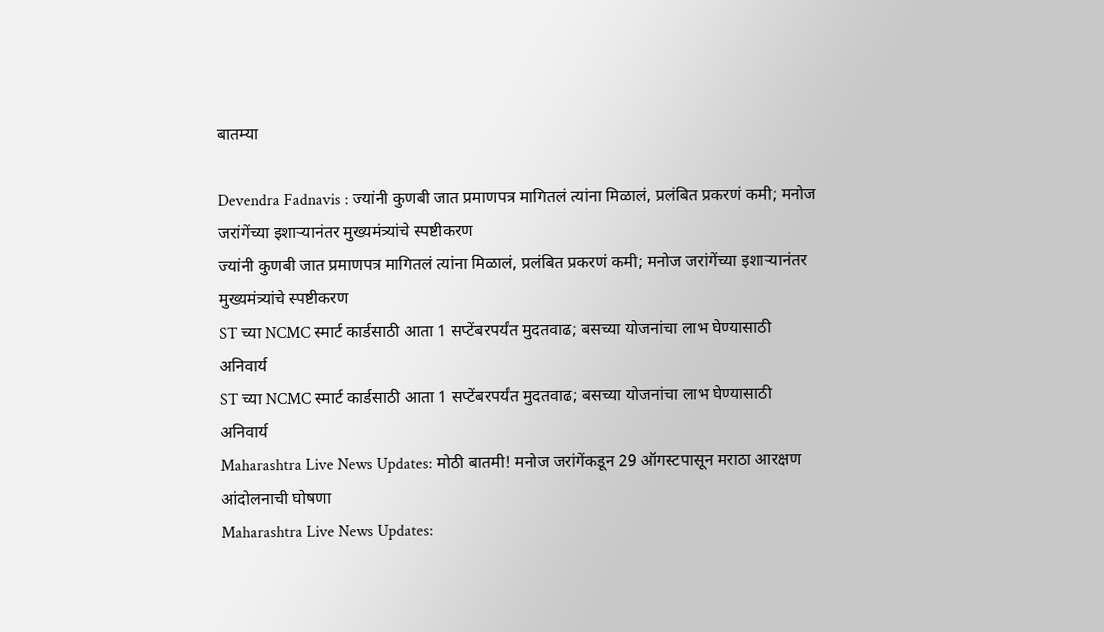बातम्या

Devendra Fadnavis : ज्यांनी कुणबी जात प्रमाणपत्र मागितलं त्यांना मिळालं, प्रलंबित प्रकरणं कमी; मनोज जरांगेंच्या इशाऱ्यानंतर मुख्यमंत्र्यांचे स्पष्टीकरण
ज्यांनी कुणबी जात प्रमाणपत्र मागितलं त्यांना मिळालं, प्रलंबित प्रकरणं कमी; मनोज जरांगेंच्या इशाऱ्यानंतर मुख्यमंत्र्यांचे स्पष्टीकरण
ST च्या NCMC स्मार्ट कार्डसाठी आता 1 सप्टेंबरपर्यंत मुदतवाढ; बसच्या योजनांचा लाभ घेण्यासाठी अनिवार्य
ST च्या NCMC स्मार्ट कार्डसाठी आता 1 सप्टेंबरपर्यंत मुदतवाढ; बसच्या योजनांचा लाभ घेण्यासाठी अनिवार्य
Maharashtra Live News Updates: मोठी बातमी! मनोज जरांगेंकडून 29 ऑगस्टपासून मराठा आरक्षण आंदोलनाची घोषणा
Maharashtra Live News Updates: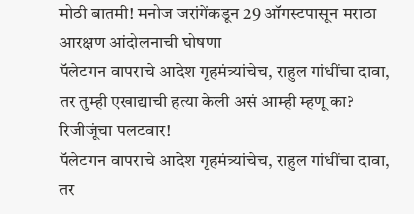मोठी बातमी! मनोज जरांगेंकडून 29 ऑगस्टपासून मराठा आरक्षण आंदोलनाची घोषणा
पॅलेटगन वापराचे आदेश गृहमंत्र्यांचेच, राहुल गांधींचा दावा, तर तुम्ही एखाद्याची हत्या केली असं आम्ही म्हणू का? रिजीजूंचा पलटवार!
पॅलेटगन वापराचे आदेश गृहमंत्र्यांचेच, राहुल गांधींचा दावा, तर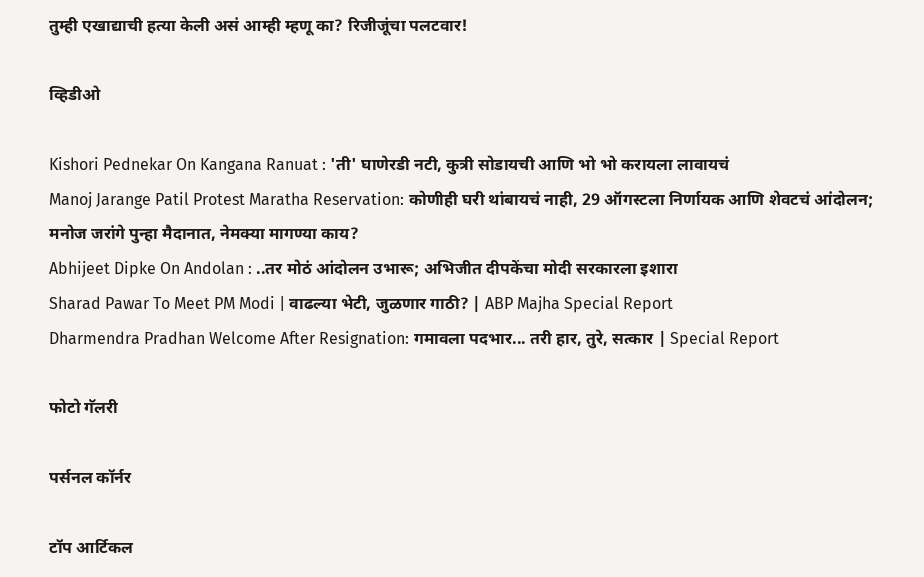तुम्ही एखाद्याची हत्या केली असं आम्ही म्हणू का? रिजीजूंचा पलटवार!

व्हिडीओ

Kishori Pednekar On Kangana Ranuat : 'ती' घाणेरडी नटी, कुत्री सोडायची आणि भो भो करायला लावायचं
Manoj Jarange Patil Protest Maratha Reservation: कोणीही घरी थांबायचं नाही, 29 ऑगस्टला निर्णायक आणि शेवटचं आंदोलन; मनोज जरांगे पुन्हा मैदानात, नेमक्या मागण्या काय?
Abhijeet Dipke On Andolan : ..तर मोठं आंदोलन उभारू; अभिजीत दीपकेंचा मोदी सरकारला इशारा
Sharad Pawar To Meet PM Modi | वाढल्या भेटी, जुळणार गाठी? | ABP Majha Special Report
Dharmendra Pradhan Welcome After Resignation: गमावला पदभार... तरी हार, तुरे, सत्कार | Special Report

फोटो गॅलरी

पर्सनल कॉर्नर

टॉप आर्टिकल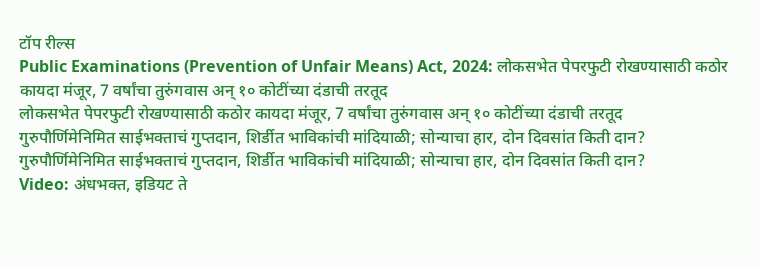टॉप रील्स
Public Examinations (Prevention of Unfair Means) Act, 2024: लोकसभेत पेपरफुटी रोखण्यासाठी कठोर कायदा मंजूर, 7 वर्षांचा तुरुंगवास अन् १० कोटींच्या दंडाची तरतूद
लोकसभेत पेपरफुटी रोखण्यासाठी कठोर कायदा मंजूर, 7 वर्षांचा तुरुंगवास अन् १० कोटींच्या दंडाची तरतूद
गुरुपौर्णिमेनिमित साईभक्ताचं गुप्तदान, शिर्डीत भाविकांची मांदियाळी; सोन्याचा हार, दोन दिवसांत किती दान?
गुरुपौर्णिमेनिमित साईभक्ताचं गुप्तदान, शिर्डीत भाविकांची मांदियाळी; सोन्याचा हार, दोन दिवसांत किती दान?
Video: अंधभक्त, इडियट ते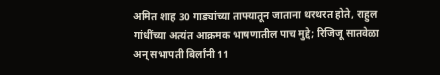अमित शाह 30 गाड्यांच्या ताफ्यातून जाताना थरथरत होते, राहुल गांधींच्या अत्यंत आक्रमक भाषणातील पाच मुद्दे; रिजिजू सातवेळा अन् सभापती बिर्लांनी 11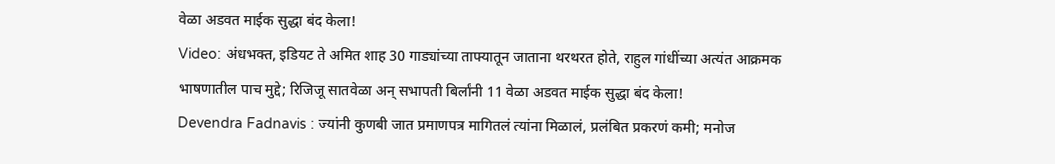वेळा अडवत माईक सुद्धा बंद केला!
Video: अंधभक्त, इडियट ते अमित शाह 30 गाड्यांच्या ताफ्यातून जाताना थरथरत होते, राहुल गांधींच्या अत्यंत आक्रमक भाषणातील पाच मुद्दे; रिजिजू सातवेळा अन् सभापती बिर्लांनी 11 वेळा अडवत माईक सुद्धा बंद केला!
Devendra Fadnavis : ज्यांनी कुणबी जात प्रमाणपत्र मागितलं त्यांना मिळालं, प्रलंबित प्रकरणं कमी; मनोज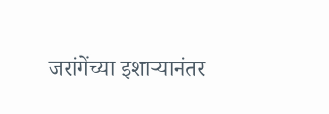जरांगेंच्या इशाऱ्यानंतर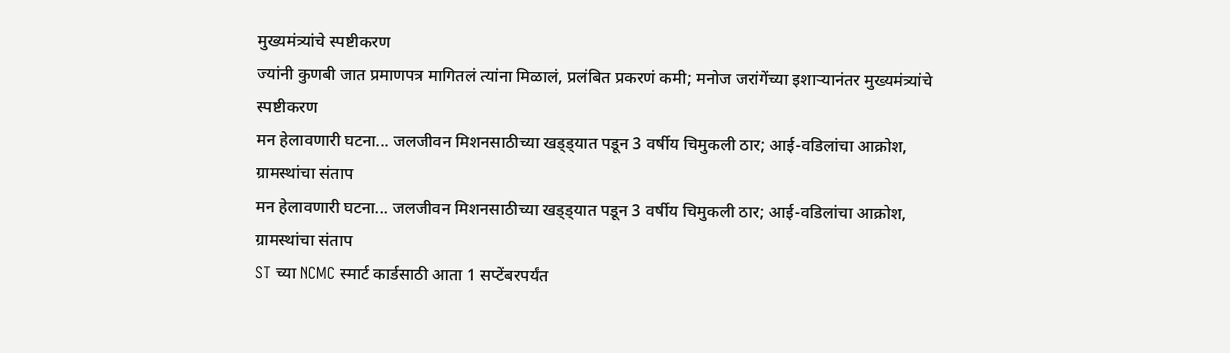मुख्यमंत्र्यांचे स्पष्टीकरण
ज्यांनी कुणबी जात प्रमाणपत्र मागितलं त्यांना मिळालं, प्रलंबित प्रकरणं कमी; मनोज जरांगेंच्या इशाऱ्यानंतर मुख्यमंत्र्यांचे स्पष्टीकरण
मन हेलावणारी घटना... जलजीवन मिशनसाठीच्या खड्ड्यात पडून 3 वर्षीय चिमुकली ठार; आई-वडिलांचा आक्रोश, ग्रामस्थांचा संताप
मन हेलावणारी घटना... जलजीवन मिशनसाठीच्या खड्ड्यात पडून 3 वर्षीय चिमुकली ठार; आई-वडिलांचा आक्रोश, ग्रामस्थांचा संताप
ST च्या NCMC स्मार्ट कार्डसाठी आता 1 सप्टेंबरपर्यंत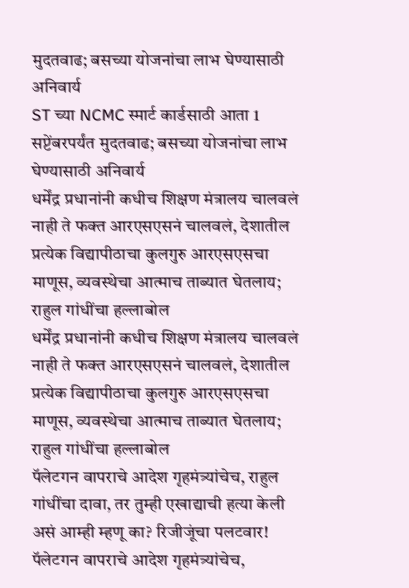मुदतवाढ; बसच्या योजनांचा लाभ घेण्यासाठी अनिवार्य
ST च्या NCMC स्मार्ट कार्डसाठी आता 1 सप्टेंबरपर्यंत मुदतवाढ; बसच्या योजनांचा लाभ घेण्यासाठी अनिवार्य
धर्मेंद्र प्रधानांनी कधीच शिक्षण मंत्रालय चालवलं नाही ते फक्त आरएसएसनं चालवलं, देशातील प्रत्येक विद्यापीठाचा कुलगुरु आरएसएसचा माणूस, व्यवस्थेचा आत्माच ताब्यात घेतलाय; राहुल गांधींचा हल्लाबोल
धर्मेंद्र प्रधानांनी कधीच शिक्षण मंत्रालय चालवलं नाही ते फक्त आरएसएसनं चालवलं, देशातील प्रत्येक विद्यापीठाचा कुलगुरु आरएसएसचा माणूस, व्यवस्थेचा आत्माच ताब्यात घेतलाय; राहुल गांधींचा हल्लाबोल
पॅलेटगन वापराचे आदेश गृहमंत्र्यांचेच, राहुल गांधींचा दावा, तर तुम्ही एखाद्याची हत्या केली असं आम्ही म्हणू का? रिजीजूंचा पलटवार!
पॅलेटगन वापराचे आदेश गृहमंत्र्यांचेच,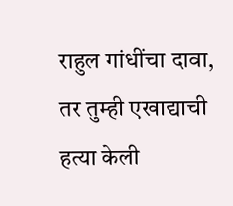राहुल गांधींचा दावा, तर तुम्ही एखाद्याची हत्या केली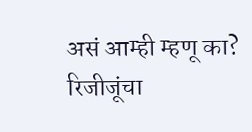असं आम्ही म्हणू का? रिजीजूंचा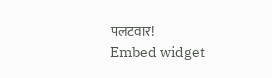पलटवार!
Embed widget